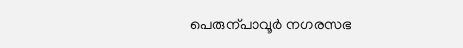പെരുന്പാവൂർ നഗരസഭ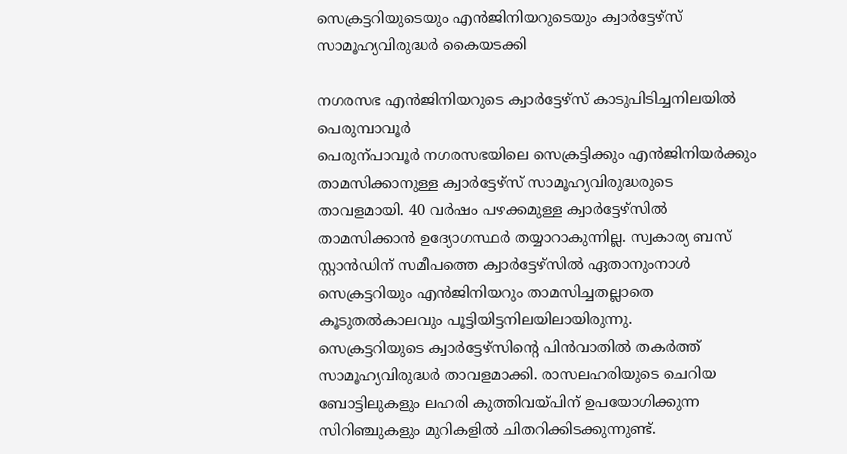സെക്രട്ടറിയുടെയും എൻജിനിയറുടെയും ക്വാർട്ടേഴ്സ് സാമൂഹ്യവിരുദ്ധർ കൈയടക്കി

നഗരസഭ എൻജിനിയറുടെ ക്വാർട്ടേഴ്സ് കാടുപിടിച്ചനിലയിൽ
പെരുമ്പാവൂർ
പെരുന്പാവൂർ നഗരസഭയിലെ സെക്രട്ടിക്കും എൻജിനിയർക്കും താമസിക്കാനുള്ള ക്വാർട്ടേഴ്സ് സാമൂഹ്യവിരുദ്ധരുടെ താവളമായി. 40 വർഷം പഴക്കമുള്ള ക്വാർട്ടേഴ്സിൽ താമസിക്കാൻ ഉദ്യോഗസ്ഥർ തയ്യാറാകുന്നില്ല. സ്വകാര്യ ബസ് സ്റ്റാൻഡിന് സമീപത്തെ ക്വാർട്ടേഴ്സിൽ ഏതാനുംനാൾ സെക്രട്ടറിയും എൻജിനിയറും താമസിച്ചതല്ലാതെ കൂടുതൽകാലവും പൂട്ടിയിട്ടനിലയിലായിരുന്നു.
സെക്രട്ടറിയുടെ ക്വാർട്ടേഴ്സിന്റെ പിൻവാതിൽ തകർത്ത് സാമൂഹ്യവിരുദ്ധർ താവളമാക്കി. രാസലഹരിയുടെ ചെറിയ ബോട്ടിലുകളും ലഹരി കുത്തിവയ്പിന് ഉപയോഗിക്കുന്ന സിറിഞ്ചുകളും മുറികളിൽ ചിതറിക്കിടക്കുന്നുണ്ട്.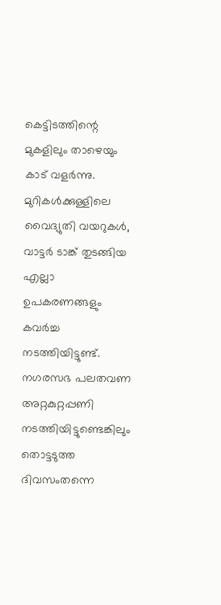കെട്ടിടത്തിന്റെ മുകളിലും താഴെയും കാട് വളർന്നു.
മുറികൾക്കുള്ളിലെ വൈദ്യുതി വയറുകൾ, വാട്ടർ ടാങ്ക് തുടങ്ങിയ എല്ലാ ഉപകരണങ്ങളും കവർച്ച നടത്തിയിട്ടുണ്ട്. നഗരസഭ പലതവണ അറ്റകുറ്റപ്പണി നടത്തിയിട്ടുണ്ടെങ്കിലും തൊട്ടടുത്ത ദിവസംതന്നെ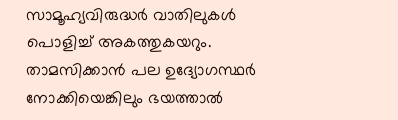സാമൂഹ്യവിരുദ്ധർ വാതിലുകൾ പൊളിച്ച് അകത്തുകയറും. താമസിക്കാൻ പല ഉദ്യോഗസ്ഥർ നോക്കിയെങ്കിലും ഭയത്താൽ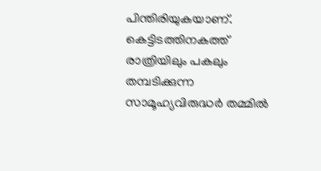പിന്തിരിയുകയാണ്. കെട്ടിടത്തിനകത്ത് രാത്രിയിലും പകലും തമ്പടിക്കുന്ന സാമൂഹ്യവിരുദ്ധർ തമ്മിൽ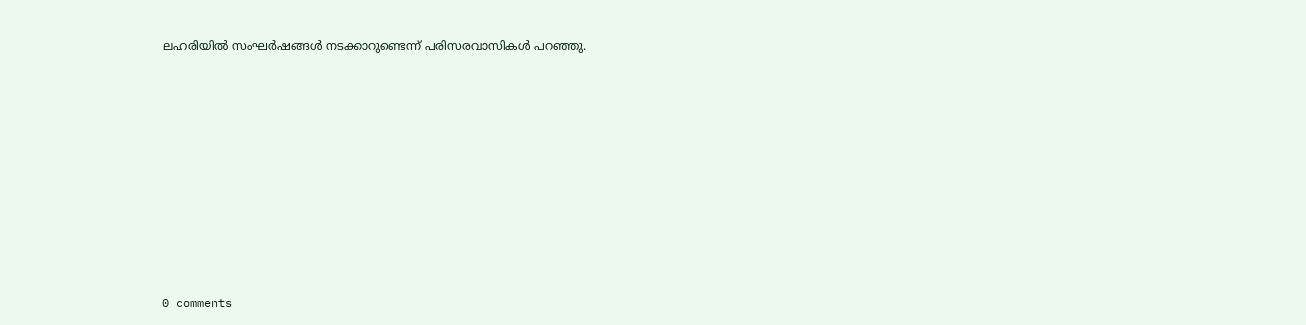ലഹരിയിൽ സംഘർഷങ്ങൾ നടക്കാറുണ്ടെന്ന് പരിസരവാസികൾ പറഞ്ഞു.










0 comments